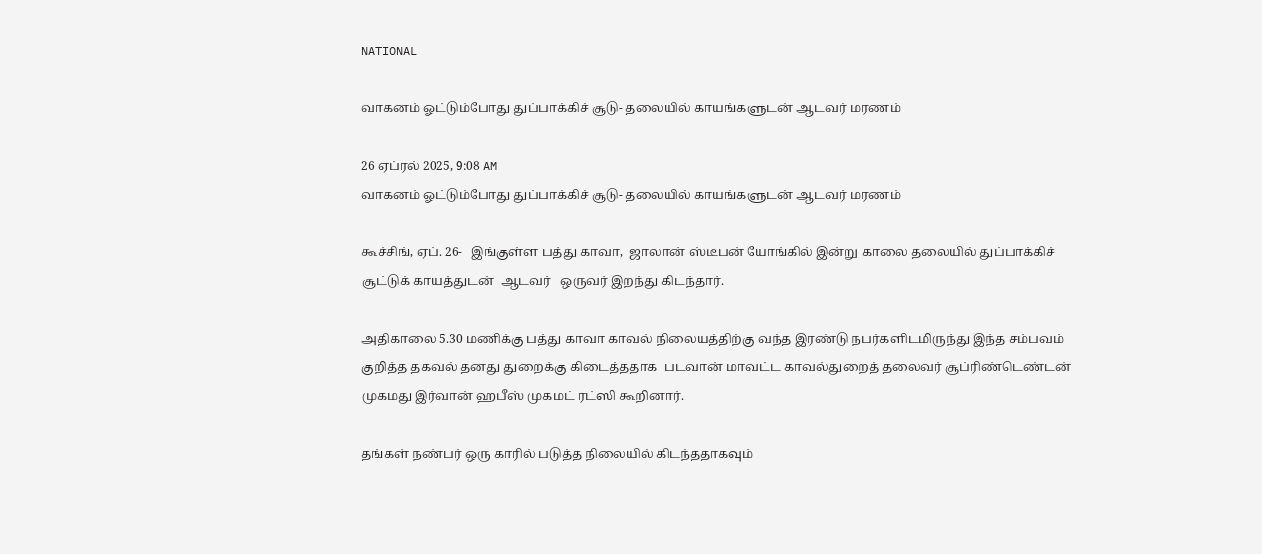NATIONAL

வாகனம் ஓட்டும்போது துப்பாக்கிச் சூடு- தலையில் காயங்களுடன் ஆடவர் மரணம்

26 ஏப்ரல் 2025, 9:08 AM
வாகனம் ஓட்டும்போது துப்பாக்கிச் சூடு- தலையில் காயங்களுடன் ஆடவர் மரணம்

கூச்சிங், ஏப். 26-   இங்குள்ள பத்து காவா,  ஜாலான் ஸ்டீபன் யோங்கில் இன்று காலை தலையில் துப்பாக்கிச் சூட்டுக் காயத்துடன்  ஆடவர்   ஒருவர் இறந்து கிடந்தார்.

அதிகாலை 5.30 மணிக்கு பத்து காவா காவல் நிலையத்திற்கு வந்த இரண்டு நபர்களிடமிருந்து இந்த சம்பவம் குறித்த தகவல் தனது துறைக்கு கிடைத்ததாக  படவான் மாவட்ட காவல்துறைத் தலைவர் சூப்ரிண்டெண்டன்  முகமது இர்வான் ஹபீஸ் முகமட் ரட்ஸி கூறினார்.

தங்கள் நண்பர் ஒரு காரில் படுத்த நிலையில் கிடந்ததாகவும்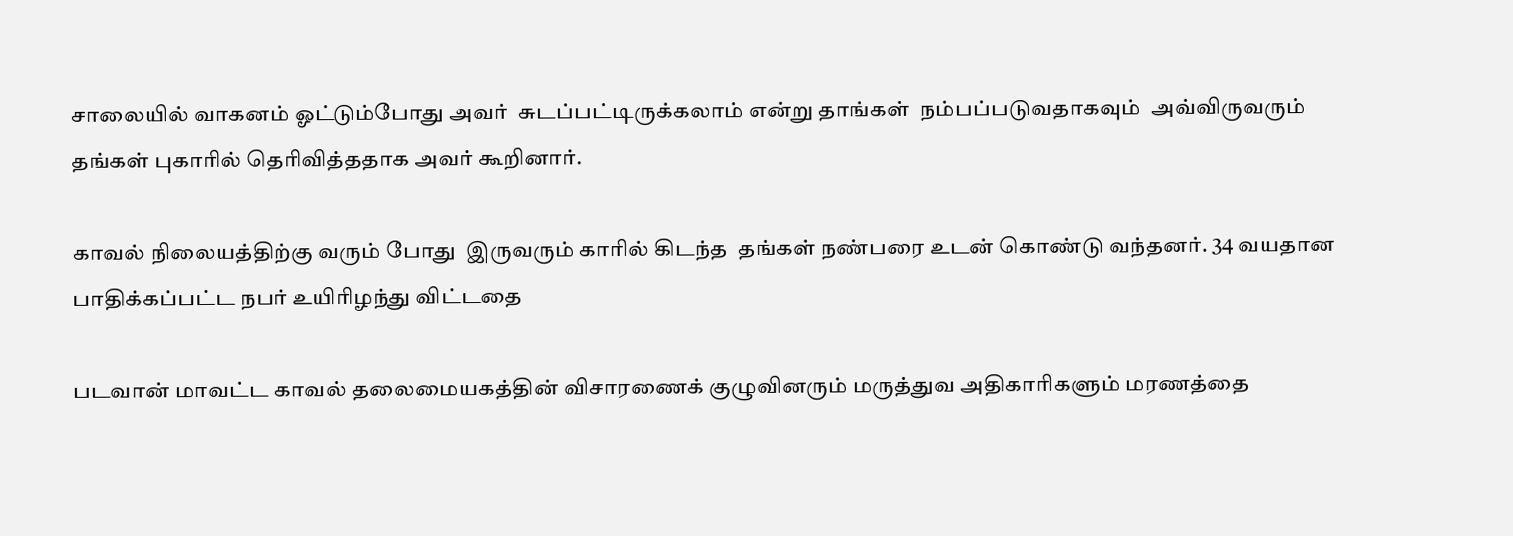சாலையில் வாகனம் ஓட்டும்போது அவர்  சுடப்பட்டிருக்கலாம் என்று தாங்கள்  நம்பப்படுவதாகவும்  அவ்விருவரும் தங்கள் புகாரில் தெரிவித்ததாக அவர் கூறினார்.

காவல் நிலையத்திற்கு வரும் போது  இருவரும் காரில் கிடந்த  தங்கள் நண்பரை உடன் கொண்டு வந்தனர். 34 வயதான பாதிக்கப்பட்ட நபர் உயிரிழந்து விட்டதை

படவான் மாவட்ட காவல் தலைமையகத்தின் விசாரணைக் குழுவினரும் மருத்துவ அதிகாரிகளும் மரணத்தை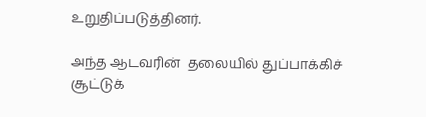உறுதிப்படுத்தினர்.

அந்த ஆடவரின்  தலையில் துப்பாக்கிச் சூட்டுக்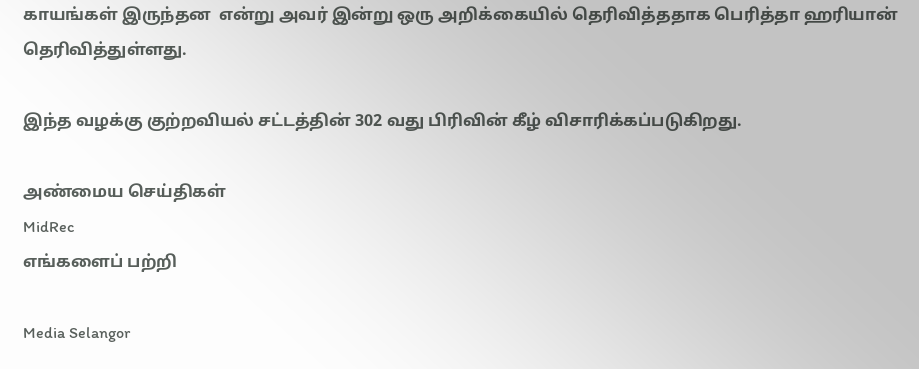காயங்கள் இருந்தன  என்று அவர் இன்று ஒரு அறிக்கையில் தெரிவித்ததாக பெரித்தா ஹரியான் தெரிவித்துள்ளது.

இந்த வழக்கு குற்றவியல் சட்டத்தின் 302 வது பிரிவின் கீழ் விசாரிக்கப்படுகிறது.

அண்மைய செய்திகள்
MidRec
எங்களைப் பற்றி

Media Selangor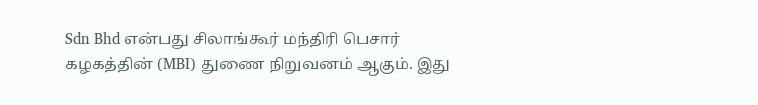Sdn Bhd என்பது சிலாங்கூர் மந்திரி பெசார் கழகத்தின் (MBI) துணை நிறுவனம் ஆகும். இது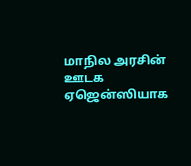மாநில அரசின் ஊடக ஏஜென்ஸியாக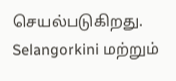செயல்படுகிறது. Selangorkini மற்றும்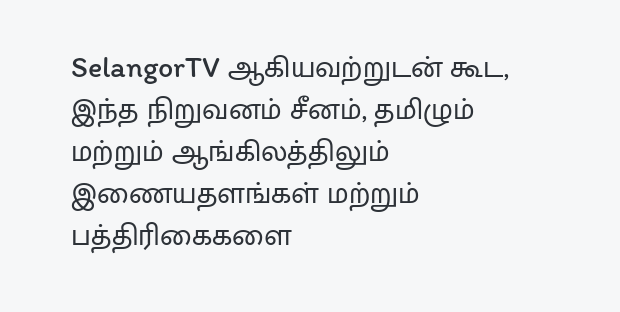SelangorTV ஆகியவற்றுடன் கூட, இந்த நிறுவனம் சீனம், தமிழும் மற்றும் ஆங்கிலத்திலும் இணையதளங்கள் மற்றும் பத்திரிகைகளை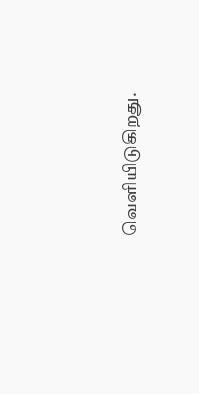வெளியிடுகிறது.